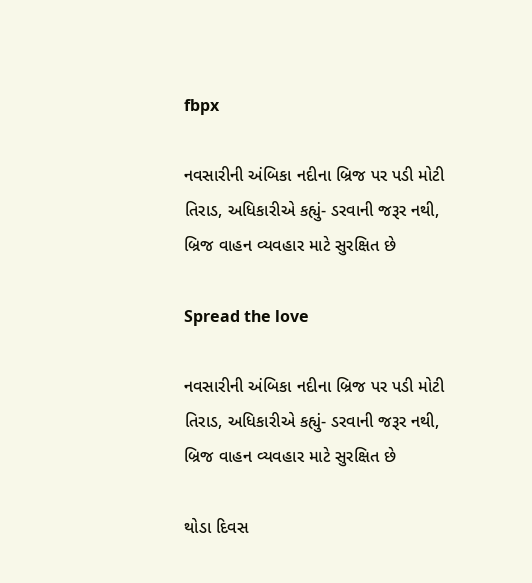fbpx

નવસારીની અંબિકા નદીના બ્રિજ પર પડી મોટી તિરાડ, અધિકારીએ કહ્યું- ડરવાની જરૂર નથી, બ્રિજ વાહન વ્યવહાર માટે સુરક્ષિત છે

Spread the love

નવસારીની અંબિકા નદીના બ્રિજ પર પડી મોટી તિરાડ, અધિકારીએ કહ્યું- ડરવાની જરૂર નથી, બ્રિજ વાહન વ્યવહાર માટે સુરક્ષિત છે

થોડા દિવસ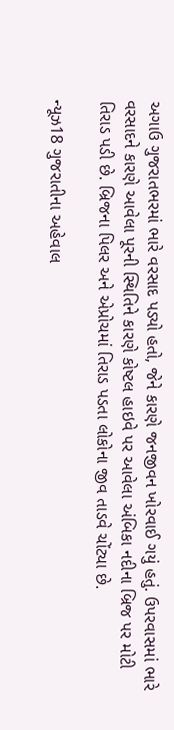અગાઉ ગુજરાતભરમાં ભારે વરસાદ પડ્યો હતો, જેને કારણે જનજીવન ખોરવાઈ ગયું હતું. ઉપરવાસમાં ભારે વરસાદને કારણે આવેલા પૂરની સ્થિતિને કારણે કોષ્ટલ હાઇવે પર આવેલા અંબિકા નદીના બ્રિજ પર મોટી તિરાડ પડી છે. બ્રિજના પિલર અને એપ્રોચમાં તિરાડ પડતા લોકોના જીવ તાડવે ચોંટ્યા છે.

ન્યૂઝ18 ગુજરાતીના અહેવાલ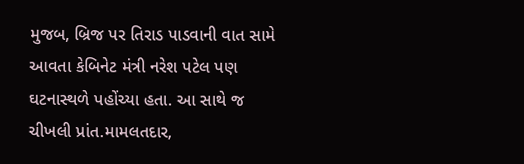મુજબ, બ્રિજ પર તિરાડ પાડવાની વાત સામે આવતા કેબિનેટ મંત્રી નરેશ પટેલ પણ ઘટનાસ્થળે પહોંચ્યા હતા. આ સાથે જ ચીખલી પ્રાંત.મામલતદાર,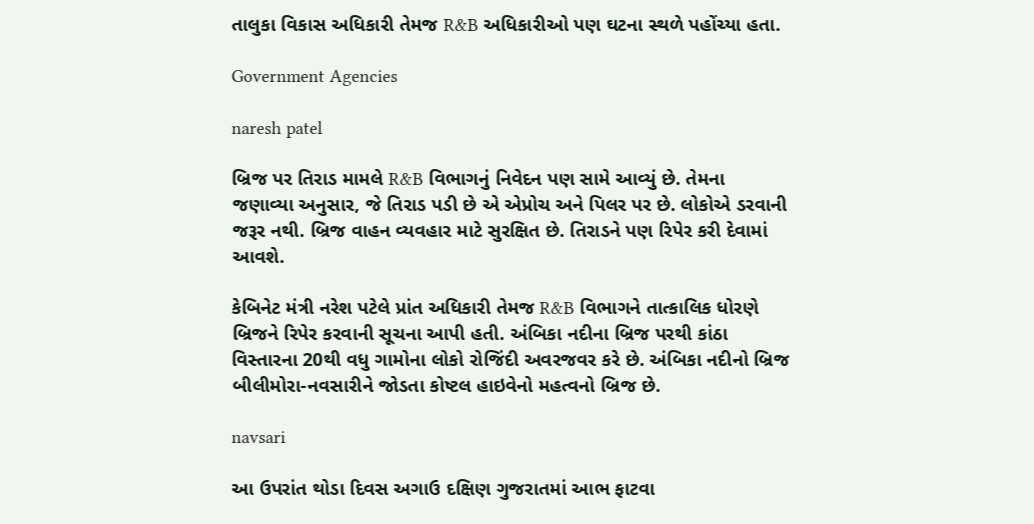તાલુકા વિકાસ અધિકારી તેમજ R&B અધિકારીઓ પણ ઘટના સ્થળે પહોંચ્યા હતા.

Government Agencies

naresh patel

બ્રિજ પર તિરાડ મામલે R&B વિભાગનું નિવેદન પણ સામે આવ્યું છે. તેમના જણાવ્યા અનુસાર, જે તિરાડ પડી છે એ એપ્રોચ અને પિલર પર છે. લોકોએ ડરવાની જરૂર નથી. બ્રિજ વાહન વ્યવહાર માટે સુરક્ષિત છે. તિરાડને પણ રિપેર કરી દેવામાં આવશે.

કેબિનેટ મંત્રી નરેશ પટેલે પ્રાંત અધિકારી તેમજ R&B વિભાગને તાત્કાલિક ધોરણે બ્રિજને રિપેર કરવાની સૂચના આપી હતી. અંબિકા નદીના બ્રિજ પરથી કાંઠા વિસ્તારના 20થી વધુ ગામોના લોકો રોજિંદી અવરજવર કરે છે. અંબિકા નદીનો બ્રિજ બીલીમોરા-નવસારીને જોડતા કોષ્ટલ હાઇવેનો મહત્વનો બ્રિજ છે.

navsari

આ ઉપરાંત થોડા દિવસ અગાઉ દક્ષિણ ગુજરાતમાં આભ ફાટવા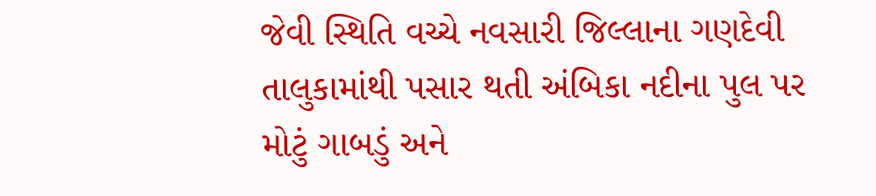જેવી સ્થિતિ વચ્ચે નવસારી જિલ્લાના ગણદેવી તાલુકામાંથી પસાર થતી અંબિકા નદીના પુલ પર મોટું ગાબડું અને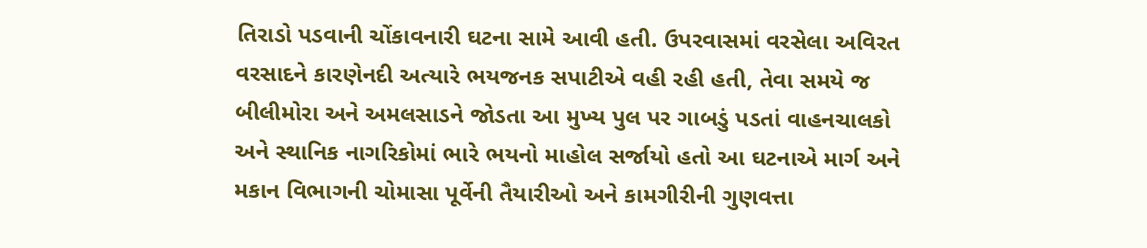તિરાડો પડવાની ચોંકાવનારી ઘટના સામે આવી હતી. ઉપરવાસમાં વરસેલા અવિરત વરસાદને કારણેનદી અત્યારે ભયજનક સપાટીએ વહી રહી હતી, તેવા સમયે જ બીલીમોરા અને અમલસાડને જોડતા આ મુખ્ય પુલ પર ગાબડું પડતાં વાહનચાલકો અને સ્થાનિક નાગરિકોમાં ભારે ભયનો માહોલ સર્જાયો હતો આ ઘટનાએ માર્ગ અને મકાન વિભાગની ચોમાસા પૂર્વેની તૈયારીઓ અને કામગીરીની ગુણવત્તા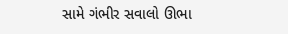સામે ગંભીર સવાલો ઊભા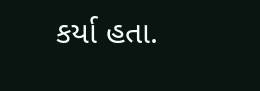કર્યા હતા.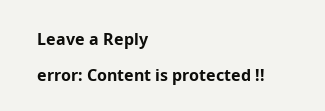Leave a Reply

error: Content is protected !!